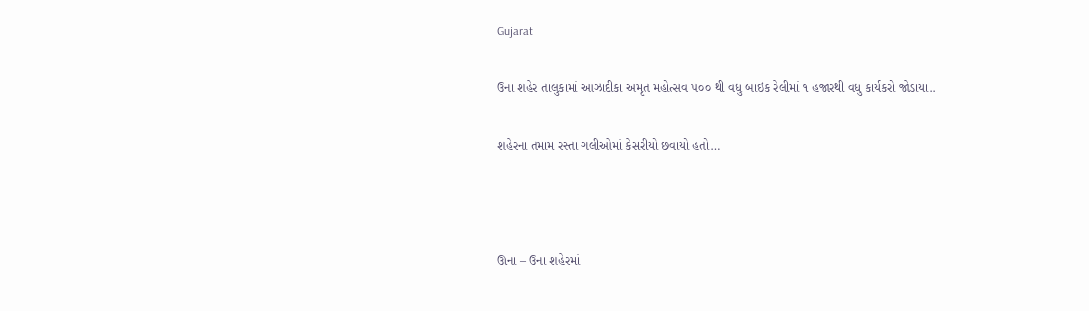Gujarat

ઉના શહેર તાલુકામાં આઝાદીકા અમૃત મહોત્સવ ૫૦૦ થી વધુ બાઇક રેલીમાં ૧ હજારથી વધુ કાર્યકરો જોડાયા..

શહેરના તમામ રસ્તા ગલીઓમાં કેસરીયો છવાયો હતો…



ઊના – ઉના શહેરમાં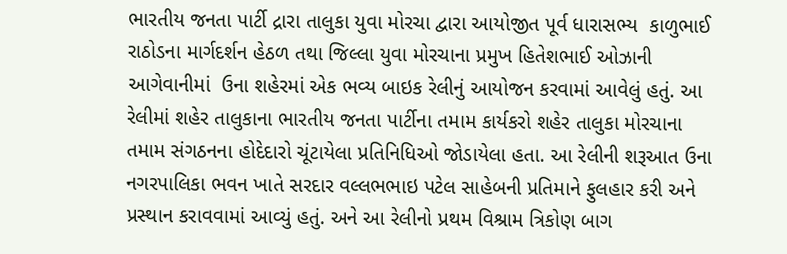ભારતીય જનતા પાર્ટી દ્રારા તાલુકા યુવા મોરચા દ્વારા આયોજીત પૂર્વ ધારાસભ્ય  કાળુભાઈ રાઠોડના માર્ગદર્શન હેઠળ તથા જિલ્લા યુવા મોરચાના પ્રમુખ હિતેશભાઈ ઓઝાની આગેવાનીમાં  ઉના શહેરમાં એક ભવ્ય બાઇક રેલીનું આયોજન કરવામાં આવેલું હતું. આ રેલીમાં શહેર તાલુકાના ભારતીય જનતા પાર્ટીના તમામ કાર્યકરો શહેર તાલુકા મોરચાના તમામ સંગઠનના હોદેદારો ચૂંટાયેલા પ્રતિનિધિઓ જોડાયેલા હતા. આ રેલીની શરૂઆત ઉના નગરપાલિકા ભવન ખાતે સરદાર વલ્લભભાઇ પટેલ સાહેબની પ્રતિમાને ફુલહાર કરી અને પ્રસ્થાન કરાવવામાં આવ્યું હતું. અને આ રેલીનો પ્રથમ વિશ્રામ ત્રિકોણ બાગ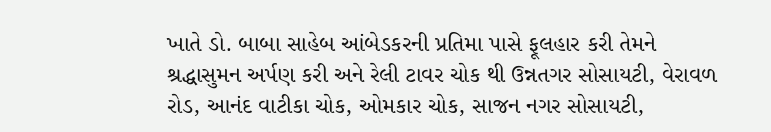ખાતે ડો. બાબા સાહેબ આંબેડકરની પ્રતિમા પાસે ફૂલહાર કરી તેમને શ્રદ્ધાસુમન અર્પણ કરી અને રેલી ટાવર ચોક થી ઉન્નતગર સોસાયટી, વેરાવળ રોડ, આનંદ વાટીકા ચોક, ઓમકાર ચોક, સાજન નગર સોસાયટી,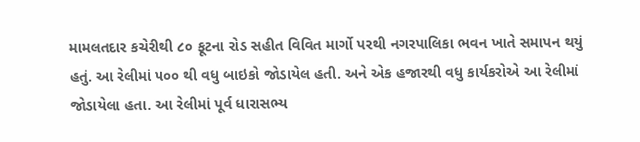મામલતદાર કચેરીથી ૮૦ ફૂટના રોડ સહીત વિવિત માર્ગો પરથી નગરપાલિકા ભવન ખાતે સમાપન થયું હતું. આ રેલીમાં ૫૦૦ થી વધુ બાઇકો જોડાયેલ હતી. અને એક હજારથી વધુ કાર્યકરોએ આ રેલીમાં જોડાયેલા હતા. આ રેલીમાં પૂર્વ ધારાસભ્ય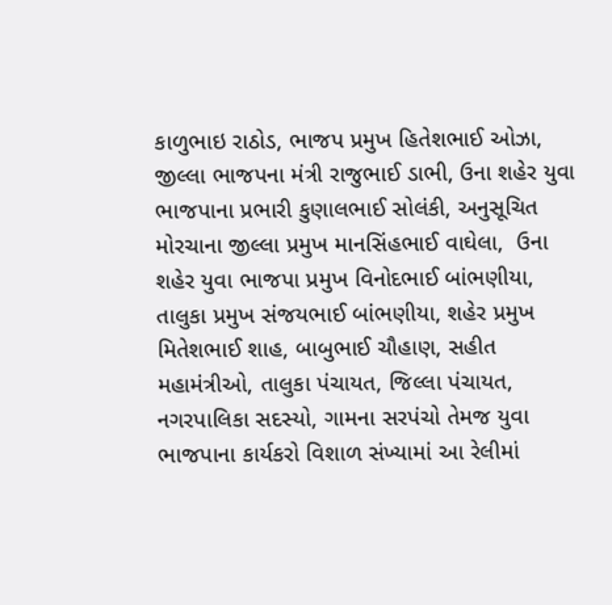કાળુભાઇ રાઠોડ, ભાજપ પ્રમુખ હિતેશભાઈ ઓઝા, જીલ્લા ભાજપના મંત્રી રાજુભાઈ ડાભી, ઉના શહેર યુવા ભાજપાના પ્રભારી કુણાલભાઈ સોલંકી, અનુસૂચિત મોરચાના જીલ્લા પ્રમુખ માનસિંહભાઈ વાઘેલા,  ઉના શહેર યુવા ભાજપા પ્રમુખ વિનોદભાઈ બાંભણીયા, તાલુકા પ્રમુખ સંજયભાઈ બાંભણીયા, શહેર પ્રમુખ મિતેશભાઈ શાહ, બાબુભાઈ ચૌહાણ, સહીત મહામંત્રીઓ, તાલુકા પંચાયત, જિલ્લા પંચાયત, નગરપાલિકા સદસ્યો, ગામના સરપંચો તેમજ યુવા ભાજપાના કાર્યકરો વિશાળ સંખ્યામાં આ રેલીમાં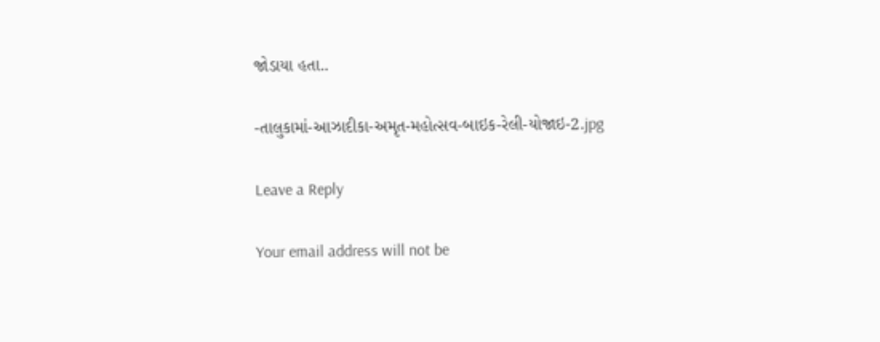જોડાયા હતા..

-તાલુકામાં-આઝાદીકા-અમૃત-મહોત્સવ-બાઇક-રેલી-યોજાઇ-2.jpg

Leave a Reply

Your email address will not be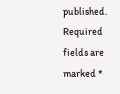published. Required fields are marked *